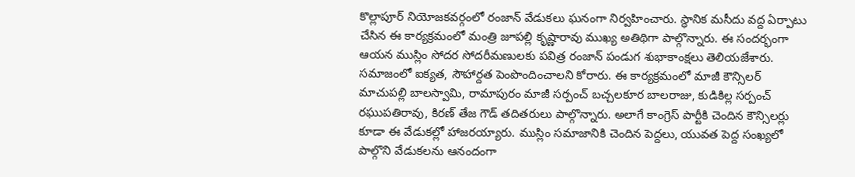కొల్లాపూర్ నియోజకవర్గంలో రంజాన్ వేడుకలు ఘనంగా నిర్వహించారు. స్థానిక మసీదు వద్ద ఏర్పాటు చేసిన ఈ కార్యక్రమంలో మంత్రి జూపల్లి కృష్ణారావు ముఖ్య అతిథిగా పాల్గొన్నారు. ఈ సందర్భంగా ఆయన ముస్లిం సోదర సోదరీమణులకు పవిత్ర రంజాన్ పండుగ శుభాకాంక్షలు తెలియజేశారు.
సమాజంలో ఐక్యత, సౌహార్దత పెంపొందించాలని కోరారు. ఈ కార్యక్రమంలో మాజీ కౌన్సిలర్ మాచుపల్లి బాలస్వామి, రామాపురం మాజీ సర్పంచ్ బచ్చలకూర బాలరాజు, కుడికిల్ల సర్పంచ్ రఘుపతిరావు, కిరణ్ తేజ గౌడ్ తదితరులు పాల్గొన్నారు. అలాగే కాంగ్రెస్ పార్టీకి చెందిన కౌన్సిలర్లు కూడా ఈ వేడుకల్లో హాజరయ్యారు. ముస్లిం సమాజానికి చెందిన పెద్దలు, యువత పెద్ద సంఖ్యలో పాల్గొని వేడుకలను ఆనందంగా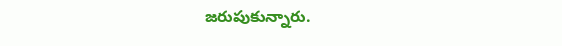జరుపుకున్నారు.